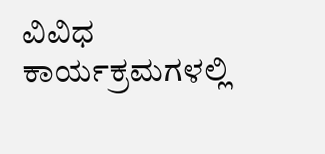ವಿವಿಧ ಕಾರ್ಯಕ್ರಮಗಳಲ್ಲಿ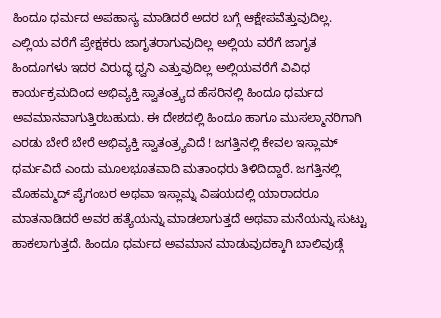ಹಿಂದೂ ಧರ್ಮದ ಅಪಹಾಸ್ಯ ಮಾಡಿದರೆ ಅದರ ಬಗ್ಗೆ ಆಕ್ಷೇಪವೆತ್ತುವುದಿಲ್ಲ. ಎಲ್ಲಿಯ ವರೆಗೆ ಪ್ರೇಕ್ಷಕರು ಜಾಗೃತರಾಗುವುದಿಲ್ಲ ಅಲ್ಲಿಯ ವರೆಗೆ ಜಾಗೃತ ಹಿಂದೂಗಳು ಇದರ ವಿರುದ್ಧ ಧ್ವನಿ ಎತ್ತುವುದಿಲ್ಲ ಅಲ್ಲಿಯವರೆಗೆ ವಿವಿಧ ಕಾರ್ಯಕ್ರಮದಿಂದ ಅಭಿವ್ಯಕ್ತಿ ಸ್ವಾತಂತ್ರ್ಯದ ಹೆಸರಿನಲ್ಲಿ ಹಿಂದೂ ಧರ್ಮದ ಅವಮಾನವಾಗುತ್ತಿರಬಹುದು. ಈ ದೇಶದಲ್ಲಿ ಹಿಂದೂ ಹಾಗೂ ಮುಸಲ್ಮಾನರಿಗಾಗಿ ಎರಡು ಬೇರೆ ಬೇರೆ ಅಭಿವ್ಯಕ್ತಿ ಸ್ವಾತಂತ್ರ್ಯವಿದೆ ! ಜಗತ್ತಿನಲ್ಲಿ ಕೇವಲ ಇಸ್ಲಾಮ್ ಧರ್ಮವಿದೆ ಎಂದು ಮೂಲಭೂತವಾದಿ ಮತಾಂಧರು ತಿಳಿದಿದ್ದಾರೆ. ಜಗತ್ತಿನಲ್ಲಿ ಮೊಹಮ್ಮದ್ ಪೈಗಂಬರ ಅಥವಾ ಇಸ್ಲಾಮ್ನ ವಿಷಯದಲ್ಲಿ ಯಾರಾದರೂ ಮಾತನಾಡಿದರೆ ಅವರ ಹತ್ಯೆಯನ್ನು ಮಾಡಲಾಗುತ್ತದೆ ಅಥವಾ ಮನೆಯನ್ನು ಸುಟ್ಟು ಹಾಕಲಾಗುತ್ತದೆ. ಹಿಂದೂ ಧರ್ಮದ ಅವಮಾನ ಮಾಡುವುದಕ್ಕಾಗಿ ಬಾಲಿವುಡ್ಗೆ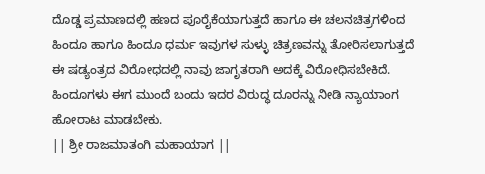ದೊಡ್ಡ ಪ್ರಮಾಣದಲ್ಲಿ ಹಣದ ಪೂರೈಕೆಯಾಗುತ್ತದೆ ಹಾಗೂ ಈ ಚಲನಚಿತ್ರಗಳಿಂದ ಹಿಂದೂ ಹಾಗೂ ಹಿಂದೂ ಧರ್ಮ ಇವುಗಳ ಸುಳ್ಳು ಚಿತ್ರಣವನ್ನು ತೋರಿಸಲಾಗುತ್ತದೆ ಈ ಷಡ್ಯಂತ್ರದ ವಿರೋಧದಲ್ಲಿ ನಾವು ಜಾಗೃತರಾಗಿ ಅದಕ್ಕೆ ವಿರೋಧಿಸಬೇಕಿದೆ. ಹಿಂದೂಗಳು ಈಗ ಮುಂದೆ ಬಂದು ಇದರ ವಿರುದ್ಧ ದೂರನ್ನು ನೀಡಿ ನ್ಯಾಯಾಂಗ ಹೋರಾಟ ಮಾಡಬೇಕು.
|| ಶ್ರೀ ರಾಜಮಾತಂಗಿ ಮಹಾಯಾಗ ||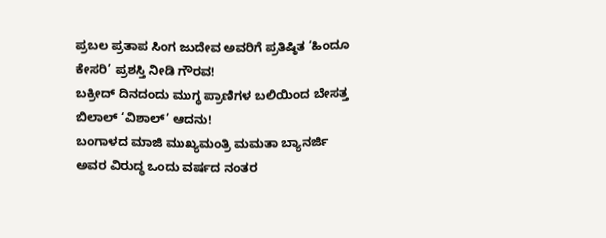ಪ್ರಬಲ ಪ್ರತಾಪ ಸಿಂಗ ಜುದೇವ ಅವರಿಗೆ ಪ್ರತಿಷ್ಠಿತ ‘ಹಿಂದೂ ಕೇಸರಿ’ ಪ್ರಶಸ್ತಿ ನೀಡಿ ಗೌರವ!
ಬಕ್ರೀದ್ ದಿನದಂದು ಮುಗ್ಧ ಪ್ರಾಣಿಗಳ ಬಲಿಯಿಂದ ಬೇಸತ್ತ ಬಿಲಾಲ್ ‘ವಿಶಾಲ್’ ಆದನು!
ಬಂಗಾಳದ ಮಾಜಿ ಮುಖ್ಯಮಂತ್ರಿ ಮಮತಾ ಬ್ಯಾನರ್ಜಿ ಅವರ ವಿರುದ್ಧ ಒಂದು ವರ್ಷದ ನಂತರ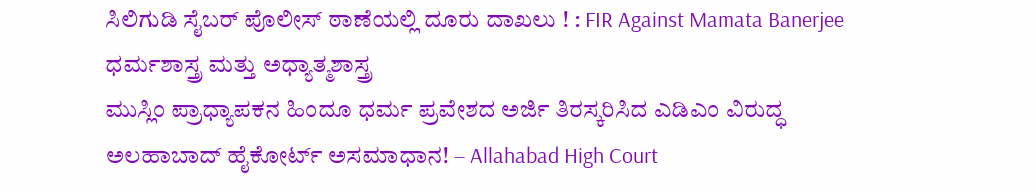ಸಿಲಿಗುಡಿ ಸೈಬರ್ ಪೊಲೀಸ್ ಠಾಣೆಯಲ್ಲಿ ದೂರು ದಾಖಲು ! : FIR Against Mamata Banerjee
ಧರ್ಮಶಾಸ್ತ್ರ ಮತ್ತು ಅಧ್ಯಾತ್ಮಶಾಸ್ತ್ರ
ಮುಸ್ಲಿಂ ಪ್ರಾಧ್ಯಾಪಕನ ಹಿಂದೂ ಧರ್ಮ ಪ್ರವೇಶದ ಅರ್ಜಿ ತಿರಸ್ಕರಿಸಿದ ಎಡಿಎಂ ವಿರುದ್ಧ ಅಲಹಾಬಾದ್ ಹೈಕೋರ್ಟ್ ಅಸಮಾಧಾನ! – Allahabad High Court